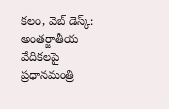కలం, వెబ్ డెస్క్: అంతర్జాతీయ వేదికలపై ప్రధానమంత్రి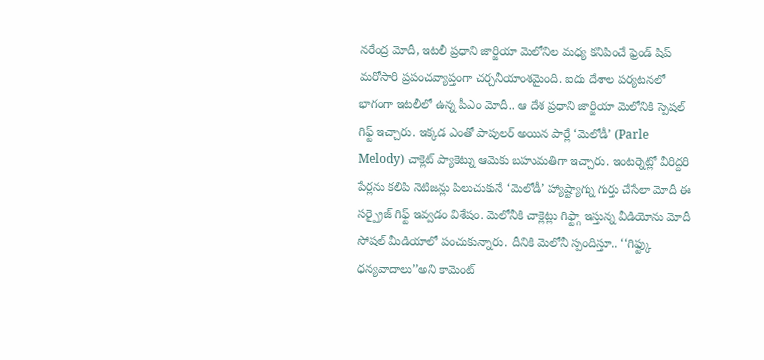నరేంద్ర మోదీ, ఇటలీ ప్రధాని జార్జియా మెలోనిల మధ్య కనిపించే ఫ్రెండ్ షిప్ మరోసారి ప్రపంచవ్యాప్తంగా చర్చనీయాంశమైంది. ఐదు దేశాల పర్యటనలో భాగంగా ఇటలీలో ఉన్న పీఎం మోదీ.. ఆ దేశ ప్రధాని జార్జియా మెలోనికి స్పెషల్ గిఫ్ట్ ఇచ్చారు. ఇక్కడ ఎంతో పాపులర్ అయిన పార్లే ‘మెలోడీ’ (Parle Melody) చాక్లెట్ ప్యాకెట్ను ఆమెకు బహుమతిగా ఇచ్చారు. ఇంటర్నెట్లో వీరిద్దరి పేర్లను కలిపి నెటిజన్లు పిలుచుకునే ‘మెలోడీ’ హ్యాష్ట్యాగ్ను గుర్తు చేసేలా మోదీ ఈ సర్ప్రైజ్ గిఫ్ట్ ఇవ్వడం విశేషం. మెలోనీకి చాక్లెట్లు గిఫ్ట్గా ఇస్తున్న వీడియోను మోదీ సోషల్ మీడియాలో పంచుకున్నారు. దీనికి మెలోనీ స్పందిస్తూ.. ‘‘గిఫ్ట్కు ధన్యవాదాలు’’అని కామెంట్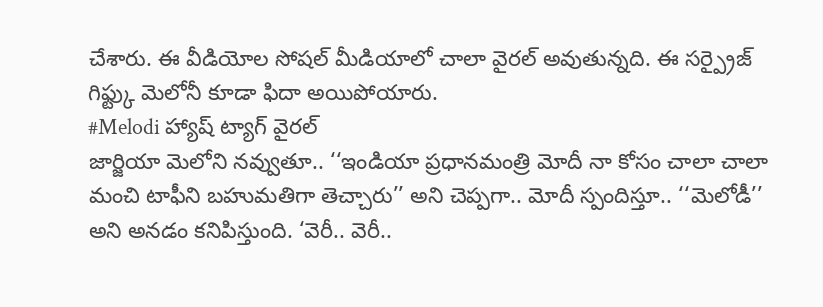చేశారు. ఈ వీడియోల సోషల్ మీడియాలో చాలా వైరల్ అవుతున్నది. ఈ సర్ప్రైజ్ గిఫ్ట్కు మెలోనీ కూడా ఫిదా అయిపోయారు.
#Melodi హ్యాష్ ట్యాగ్ వైరల్
జార్జియా మెలోని నవ్వుతూ.. ‘‘ఇండియా ప్రధానమంత్రి మోదీ నా కోసం చాలా చాలా మంచి టాఫీని బహుమతిగా తెచ్చారు’’ అని చెప్పగా.. మోదీ స్పందిస్తూ.. ‘‘మెలోడీ’’ అని అనడం కనిపిస్తుంది. ‘వెరీ.. వెరీ..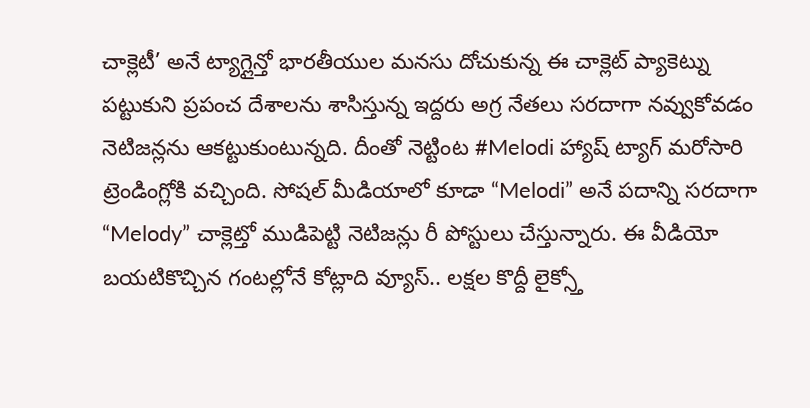చాక్లెటీ’ అనే ట్యాగ్లైన్తో భారతీయుల మనసు దోచుకున్న ఈ చాక్లెట్ ప్యాకెట్ను పట్టుకుని ప్రపంచ దేశాలను శాసిస్తున్న ఇద్దరు అగ్ర నేతలు సరదాగా నవ్వుకోవడం నెటిజన్లను ఆకట్టుకుంటున్నది. దీంతో నెట్టింట #Melodi హ్యాష్ ట్యాగ్ మరోసారి ట్రెండింగ్లోకి వచ్చింది. సోషల్ మీడియాలో కూడా “Melodi” అనే పదాన్ని సరదాగా “Melody” చాక్లెట్తో ముడిపెట్టి నెటిజన్లు రీ పోస్టులు చేస్తున్నారు. ఈ వీడియో బయటికొచ్చిన గంటల్లోనే కోట్లాది వ్యూస్.. లక్షల కొద్దీ లైక్స్తో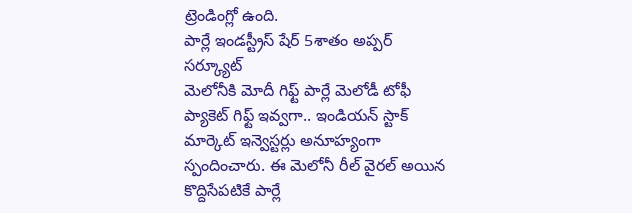ట్రెండింగ్లో ఉంది.
పార్లే ఇండస్ట్రీస్ షేర్ 5శాతం అప్పర్ సర్క్యూట్
మెలోనీకి మోదీ గిఫ్ట్ పార్లే మెలోడీ టోఫీ ప్యాకెట్ గిఫ్ట్ ఇవ్వగా.. ఇండియన్ స్టాక్ మార్కెట్ ఇన్వెస్టర్లు అనూహ్యంగా స్పందించారు. ఈ మెలోనీ రీల్ వైరల్ అయిన కొద్దిసేపటికే పార్లే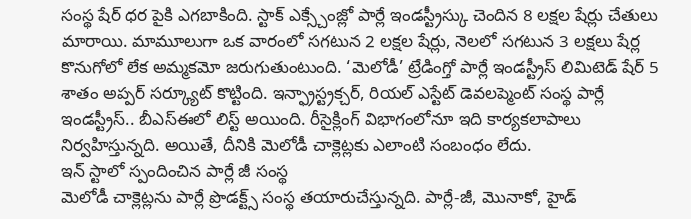సంస్థ షేర్ ధర పైకి ఎగబాకింది. స్టాక్ ఎక్స్చేంజ్లో పార్లే ఇండస్ట్రీస్కు చెందిన 8 లక్షల షేర్లు చేతులు మారాయి. మామూలుగా ఒక వారంలో సగటున 2 లక్షల షేర్లు, నెలలో సగటున 3 లక్షలు షేర్ల కొనుగోలో లేక అమ్మకమో జరుగుతుంటుంది. ‘మెలోడీ’ ట్రేడింగ్తో పార్లే ఇండస్ట్రీస్ లిమిటెడ్ షేర్ 5 శాతం అప్పర్ సర్క్యూట్ కొట్టింది. ఇన్ఫ్రాస్ట్రక్చర్, రియల్ ఎస్టేట్ డెవలప్మెంట్ సంస్థ పార్లే ఇండస్ట్రీస్.. బీఎస్ఈలో లిస్ట్ అయింది. రీసైక్లింగ్ విభాగంలోనూ ఇది కార్యకలాపాలు నిర్వహిస్తున్నది. అయితే, దీనికి మెలోడీ చాక్లెట్లకు ఎలాంటి సంబంధం లేదు.
ఇన్ స్టాలో స్పందించిన పార్లే జీ సంస్థ
మెలోడీ చాక్లెట్లను పార్లే ప్రొడక్ట్స్ సంస్థ తయారుచేస్తున్నది. పార్లే-జీ, మొనాకో, హైడ్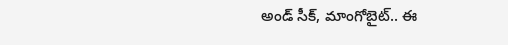అండ్ సీక్, మాంగోబైట్.. ఈ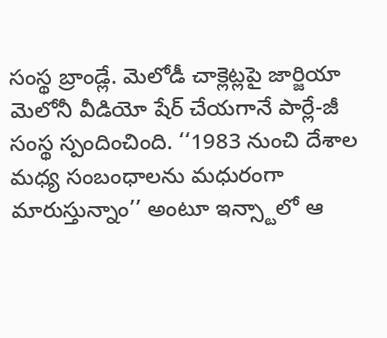సంస్థ బ్రాండ్లే. మెలోడీ చాక్లెట్లపై జార్జియా మెలోనీ వీడియో షేర్ చేయగానే పార్లే-జీ సంస్థ స్పందించింది. ‘‘1983 నుంచి దేశాల మధ్య సంబంధాలను మధురంగా మారుస్తున్నాం’’ అంటూ ఇన్స్టాలో ఆ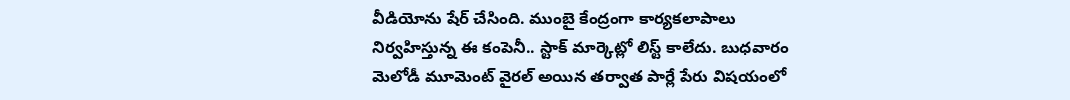వీడియోను షేర్ చేసింది. ముంబై కేంద్రంగా కార్యకలాపాలు నిర్వహిస్తున్న ఈ కంపెనీ.. స్టాక్ మార్కెట్లో లిస్ట్ కాలేదు. బుధవారం మెలోడీ మూమెంట్ వైరల్ అయిన తర్వాత పార్లే పేరు విషయంలో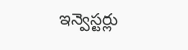ఇన్వెస్టర్లు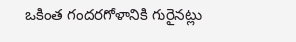ఒకింత గందరగోళానికి గురైనట్లు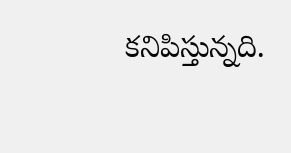కనిపిస్తున్నది.